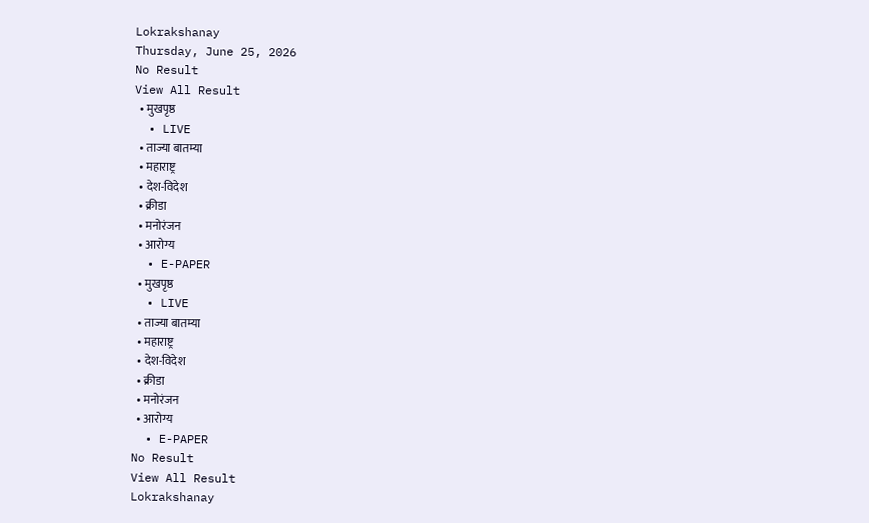Lokrakshanay
Thursday, June 25, 2026
No Result
View All Result
  • मुखपृष्ठ
  • LIVE
  • ताज्या बातम्या
  • महाराष्ट्र
  • देश-विदेश
  • क्रीडा
  • मनोरंजन
  • आरोग्य
  • E-PAPER
  • मुखपृष्ठ
  • LIVE
  • ताज्या बातम्या
  • महाराष्ट्र
  • देश-विदेश
  • क्रीडा
  • मनोरंजन
  • आरोग्य
  • E-PAPER
No Result
View All Result
Lokrakshanay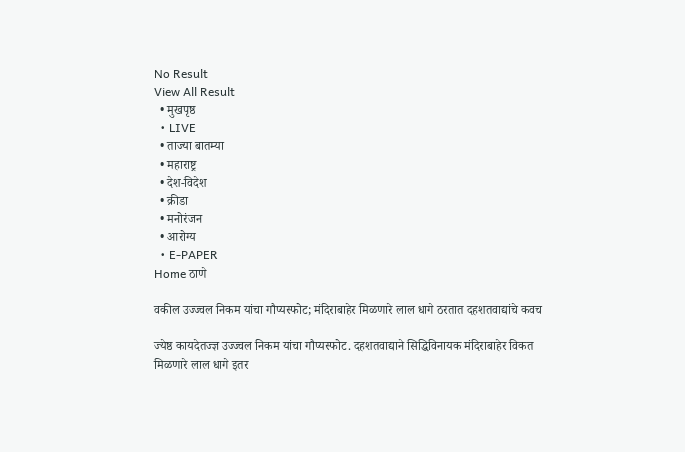No Result
View All Result
  • मुखपृष्ठ
  • LIVE
  • ताज्या बातम्या
  • महाराष्ट्र
  • देश-विदेश
  • क्रीडा
  • मनोरंजन
  • आरोग्य
  • E-PAPER
Home ठाणे

वकील उज्ज्वल निकम यांचा गौप्यस्फोट; मंदिराबाहेर मिळणारे लाल धागे ठरतात दहशतवाद्यांचे कवच

ज्येष्ठ कायदेतज्ज्ञ उज्ज्वल निकम यांचा गौप्यस्फोट. दहशतवाद्याने सिद्धिविनायक मंदिराबाहेर विकत मिळणारे लाल धागे इतर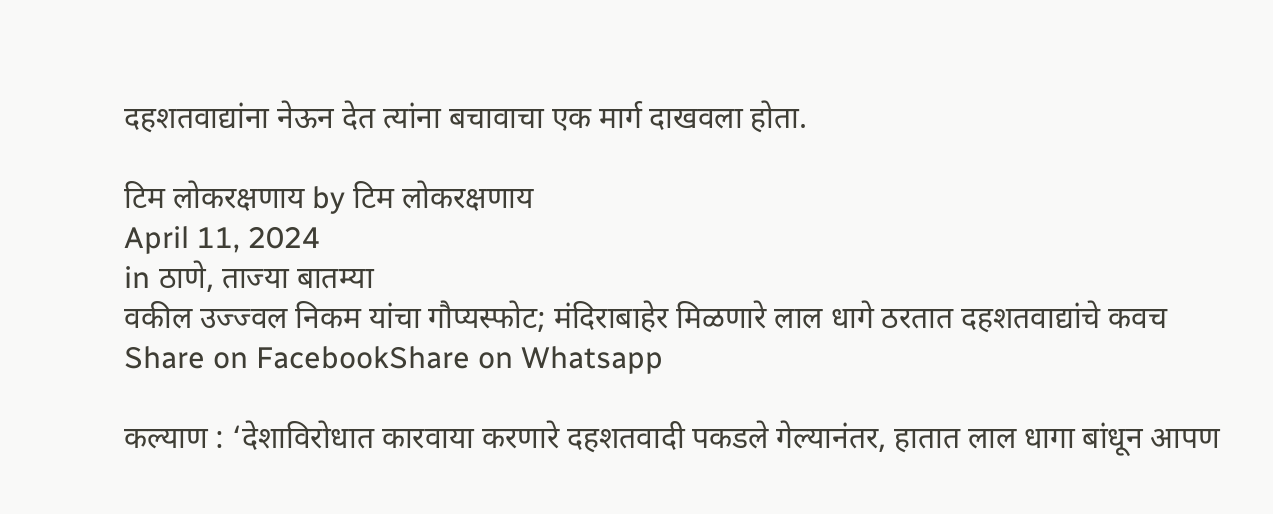दहशतवाद्यांना नेऊन देत त्यांना बचावाचा एक मार्ग दाखवला होता.

टिम लोकरक्षणाय by टिम लोकरक्षणाय
April 11, 2024
in ठाणे, ताज्या बातम्या
वकील उज्ज्वल निकम यांचा गौप्यस्फोट; मंदिराबाहेर मिळणारे लाल धागे ठरतात दहशतवाद्यांचे कवच
Share on FacebookShare on Whatsapp

कल्याण : ‘देशाविरोधात कारवाया करणारे दहशतवादी पकडले गेल्यानंतर, हातात लाल धागा बांधून आपण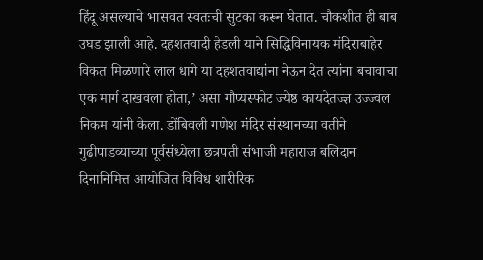हिंदू असल्याचे भासवत स्वतःची सुटका करून घेतात. चौकशीत ही बाब उघड झाली आहे. दहशतवादी हेडली याने सिद्धिविनायक मंदिराबाहेर विकत मिळणारे लाल धागे या दहशतवाद्यांना नेऊन देत त्यांना बचावाचा एक मार्ग दाखवला होता,’ असा गौप्यस्फोट ज्येष्ठ कायदेतज्ज्ञ उज्ज्वल निकम यांनी केला. डोंबिवली गणेश मंदिर संस्थानच्या वतीने गुढीपाडव्याच्या पूर्वसंध्येला छत्रपती संभाजी महाराज बलिदान दिनानिमित्त आयोजित विविध शारीरिक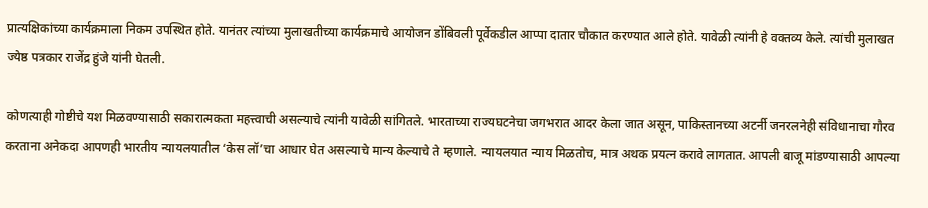प्रात्यक्षिकांच्या कार्यक्रमाला निकम उपस्थित होते. यानंतर त्यांच्या मुलाखतीच्या कार्यक्रमाचे आयोजन डोंबिवली पूर्वेकडील आप्पा दातार चौकात करण्यात आले होते. यावेळी त्यांनी हे वक्तव्य केले. त्यांची मुलाखत ज्येष्ठ पत्रकार राजेंद्र हुंजे यांनी घेतली.

कोणत्याही गोष्टीचे यश मिळवण्यासाठी सकारात्मकता महत्त्वाची असल्याचे त्यांनी यावेळी सांगितले. भारताच्या राज्यघटनेचा जगभरात आदर केला जात असून, पाकिस्तानच्या अटर्नी जनरलनेही संविधानाचा गौरव करताना अनेकदा आपणही भारतीय न्यायलयातील ‘केस लॉ’चा आधार घेत असल्याचे मान्य केल्याचे ते म्हणाले. न्यायलयात न्याय मिळतोच, मात्र अथक प्रयत्न करावे लागतात. आपली बाजू मांडण्यासाठी आपल्या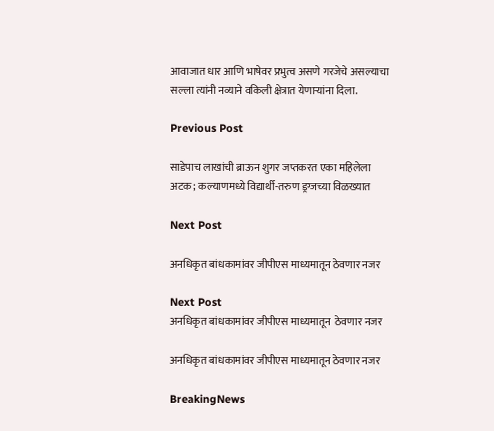आवाजात धार आणि भाषेवर प्रभुत्व असणे गरजेचे असल्याचा सल्ला त्यांनी नव्याने वकिली क्षेत्रात येणाऱ्यांना दिला.

Previous Post

साडेपाच लाखांची ब्राऊन शुगर जप्तकरत एका महिलेला अटक; कल्याणमध्ये विद्यार्थी-तरुण ड्रग्जच्या विळख्यात

Next Post

अनधिकृत बांधकामांवर जीपीएस माध्यमातून ठेवणार नजर

Next Post
अनधिकृत बांधकामांवर जीपीएस माध्यमातून  ठेवणार नजर

अनधिकृत बांधकामांवर जीपीएस माध्यमातून ठेवणार नजर

BreakingNews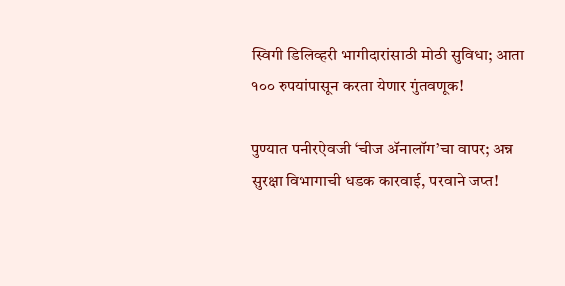स्विगी डिलिव्हरी भागीदारांसाठी मोठी सुविधा; आता १०० रुपयांपासून करता येणार गुंतवणूक!

पुण्यात पनीरऐवजी ‘चीज अ‍ॅनालॉग’चा वापर; अन्न सुरक्षा विभागाची धडक कारवाई, परवाने जप्त!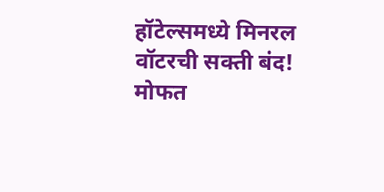हॉटेल्समध्ये मिनरल वॉटरची सक्ती बंद! मोफत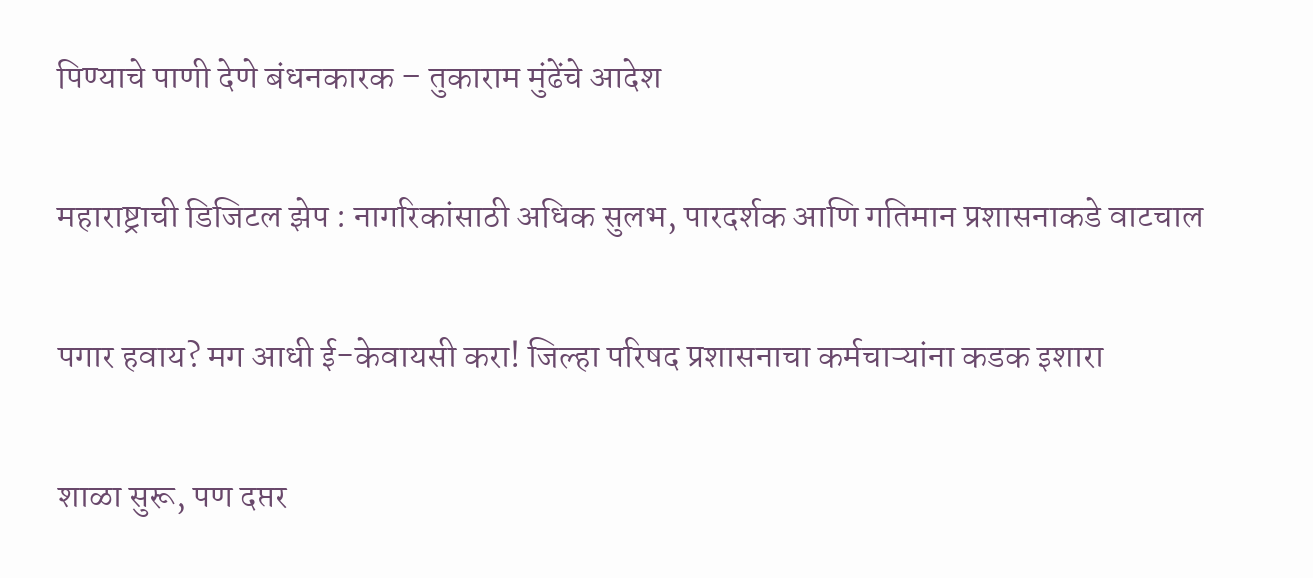पिण्याचे पाणी देणे बंधनकारक – तुकाराम मुंढेंचे आदेश

महाराष्ट्राची डिजिटल झेप : नागरिकांसाठी अधिक सुलभ, पारदर्शक आणि गतिमान प्रशासनाकडे वाटचाल

पगार हवाय? मग आधी ई-केवायसी करा! जिल्हा परिषद प्रशासनाचा कर्मचाऱ्यांना कडक इशारा

शाळा सुरू, पण दप्तर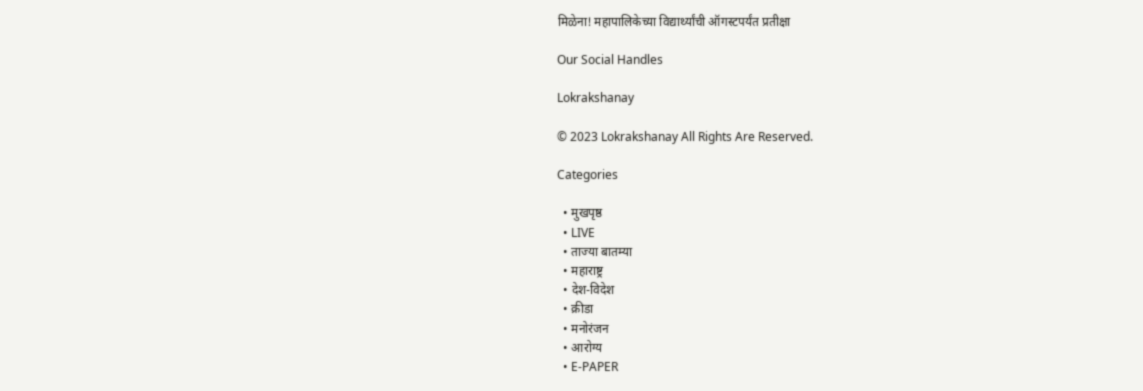मिळेना! महापालिकेच्या विद्यार्थ्यांची ऑगस्टपर्यंत प्रतीक्षा

Our Social Handles

Lokrakshanay

© 2023 Lokrakshanay All Rights Are Reserved.

Categories

  • मुखपृष्ठ
  • LIVE
  • ताज्या बातम्या
  • महाराष्ट्र
  • देश-विदेश
  • क्रीडा
  • मनोरंजन
  • आरोग्य
  • E-PAPER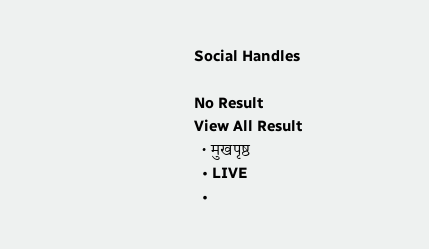Social Handles

No Result
View All Result
  • मुखपृष्ठ
  • LIVE
  •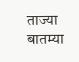ताज्या बातम्या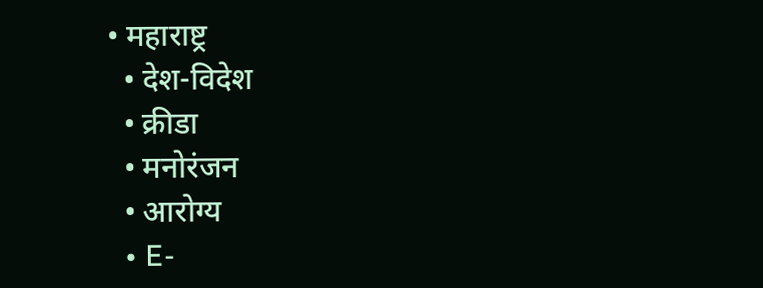• महाराष्ट्र
  • देश-विदेश
  • क्रीडा
  • मनोरंजन
  • आरोग्य
  • E-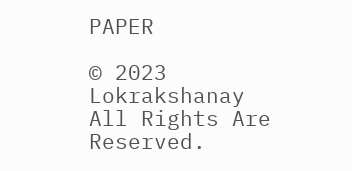PAPER

© 2023 Lokrakshanay All Rights Are Reserved.